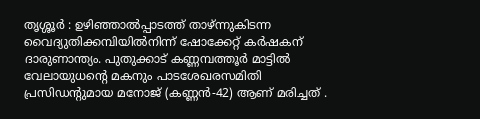തൃശ്ശൂര്‍ : ഉഴിഞ്ഞാല്‍പ്പാടത്ത് താഴ്‌ന്നുകിടന്ന വൈദ്യുതിക്കമ്പിയില്‍നിന്ന് ഷോക്കേറ്റ് കര്‍ഷകന് ദാരുണാന്ത്യം. പുതുക്കാട് കണ്ണമ്പത്തൂര്‍ മാട്ടില്‍ വേലായുധന്റെ മകനും പാടശേഖരസമിതി പ്രസിഡന്റുമായ മനോജ് (കണ്ണന്‍-42) ആണ് മരിച്ചത് .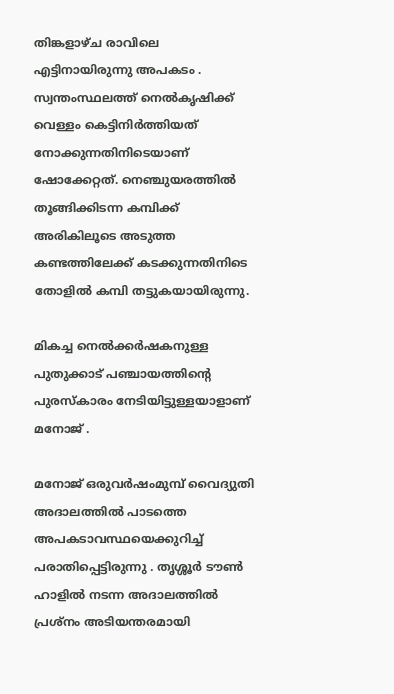തിങ്കളാഴ്‌ച രാവിലെ എട്ടിനായിരുന്നു അപകടം . സ്വന്തംസ്ഥലത്ത് നെല്‍കൃഷിക്ക് വെള്ളം കെട്ടിനിര്‍ത്തിയത് നോക്കുന്നതിനിടെയാണ് ഷോക്കേറ്റത്. നെഞ്ചുയരത്തില്‍ തൂങ്ങിക്കിടന്ന കമ്പിക്ക് അരികിലൂടെ അടുത്ത കണ്ടത്തിലേക്ക് കടക്കുന്നതിനിടെ തോളില്‍ കമ്പി തട്ടുകയായിരുന്നു.

മികച്ച നെല്‍ക്കര്‍ഷകനുള്ള പുതുക്കാട് പഞ്ചായത്തിന്റെ പുരസ്‌കാരം നേടിയിട്ടുള്ളയാളാണ് മനോജ് .

മനോജ് ഒരുവര്‍ഷംമുമ്പ്‌ വൈദ്യുതി അദാലത്തില്‍ പാടത്തെ അപകടാവസ്ഥയെക്കുറിച്ച്‌ പരാതിപ്പെട്ടിരുന്നു . തൃശ്ശൂര്‍ ടൗണ്‍ ഹാളില്‍ നടന്ന അദാലത്തില്‍ പ്രശ്നം അടിയന്തരമായി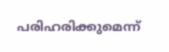പരിഹരിക്കുമെന്ന്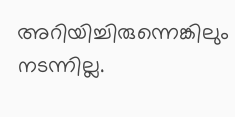അറിയിച്ചിരുന്നെങ്കിലും നടന്നില്ല.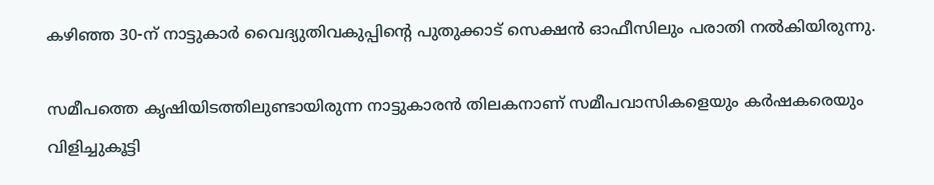കഴിഞ്ഞ 30-ന് നാട്ടുകാര്‍ വൈദ്യുതിവകുപ്പിന്റെ പുതുക്കാട് സെക്ഷന്‍ ഓഫീസിലും പരാതി നല്‍കിയിരുന്നു.

സമീപത്തെ കൃഷിയിടത്തിലുണ്ടായിരുന്ന നാട്ടുകാരന്‍ തിലകനാണ് സമീപവാസികളെയും കര്‍ഷകരെയും വിളിച്ചുകൂട്ടി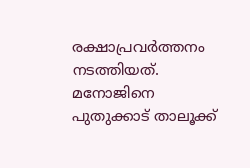രക്ഷാപ്രവര്‍ത്തനം നടത്തിയത്. മനോജിനെ പുതുക്കാട് താലൂക്ക്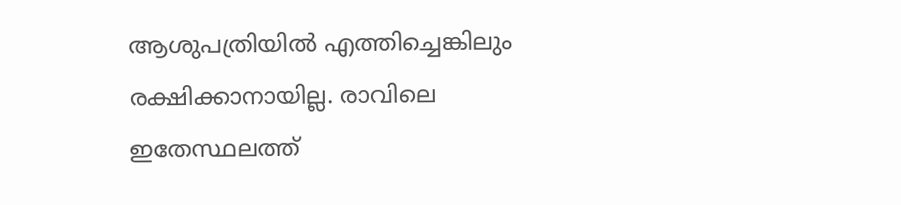ആശുപത്രിയില്‍ എത്തിച്ചെങ്കിലും രക്ഷിക്കാനായില്ല. രാവിലെ ഇതേസ്ഥലത്ത്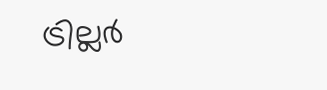ട്രില്ലര്‍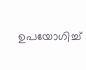ഉപയോഗിച്ച്‌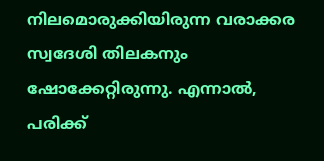നിലമൊരുക്കിയിരുന്ന വരാക്കര സ്വദേശി തിലകനും ഷോക്കേറ്റിരുന്നു. എന്നാല്‍, പരിക്ക്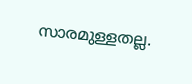സാരമുള്ളതല്ല.